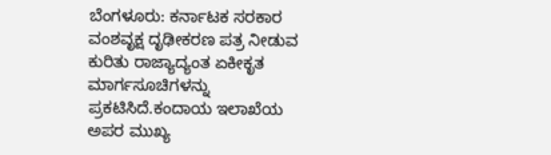ಬೆಂಗಳೂರು: ಕರ್ನಾಟಕ ಸರಕಾರ ವಂಶವೃಕ್ಷ ದೃಢೀಕರಣ ಪತ್ರ ನೀಡುವ ಕುರಿತು ರಾಜ್ಯಾದ್ಯಂತ ಏಕೀಕೃತ ಮಾರ್ಗಸೂಚಿಗಳನ್ನು ಪ್ರಕಟಿಸಿದೆ.ಕಂದಾಯ ಇಲಾಖೆಯ ಅಪರ ಮುಖ್ಯ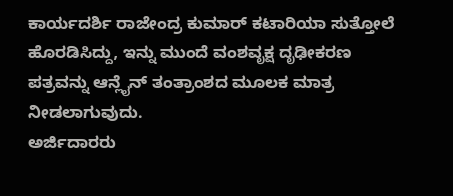ಕಾರ್ಯದರ್ಶಿ ರಾಜೇಂದ್ರ ಕುಮಾರ್ ಕಟಾರಿಯಾ ಸುತ್ತೋಲೆ ಹೊರಡಿಸಿದ್ದು, ಇನ್ನು ಮುಂದೆ ವಂಶವೃಕ್ಷ ದೃಢೀಕರಣ ಪತ್ರವನ್ನು ಆನ್ಲೈನ್ ತಂತ್ರಾಂಶದ ಮೂಲಕ ಮಾತ್ರ ನೀಡಲಾಗುವುದು.
ಅರ್ಜಿದಾರರು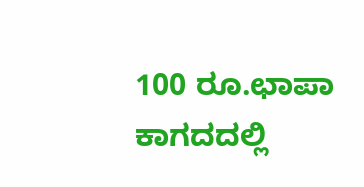100 ರೂ.ಛಾಪಾ ಕಾಗದದಲ್ಲಿ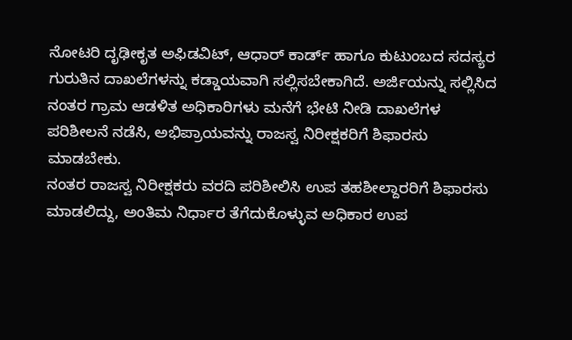ನೋಟರಿ ದೃಢೀಕೃತ ಅಫಿಡವಿಟ್, ಆಧಾರ್ ಕಾರ್ಡ್ ಹಾಗೂ ಕುಟುಂಬದ ಸದಸ್ಯರ ಗುರುತಿನ ದಾಖಲೆಗಳನ್ನು ಕಡ್ಡಾಯವಾಗಿ ಸಲ್ಲಿಸಬೇಕಾಗಿದೆ. ಅರ್ಜಿಯನ್ನು ಸಲ್ಲಿಸಿದ ನಂತರ ಗ್ರಾಮ ಆಡಳಿತ ಅಧಿಕಾರಿಗಳು ಮನೆಗೆ ಭೇಟಿ ನೀಡಿ ದಾಖಲೆಗಳ ಪರಿಶೀಲನೆ ನಡೆಸಿ, ಅಭಿಪ್ರಾಯವನ್ನು ರಾಜಸ್ವ ನಿರೀಕ್ಷಕರಿಗೆ ಶಿಫಾರಸು ಮಾಡಬೇಕು.
ನಂತರ ರಾಜಸ್ವ ನಿರೀಕ್ಷಕರು ವರದಿ ಪರಿಶೀಲಿಸಿ ಉಪ ತಹಶೀಲ್ದಾರರಿಗೆ ಶಿಫಾರಸು ಮಾಡಲಿದ್ದು, ಅಂತಿಮ ನಿರ್ಧಾರ ತೆಗೆದುಕೊಳ್ಳುವ ಅಧಿಕಾರ ಉಪ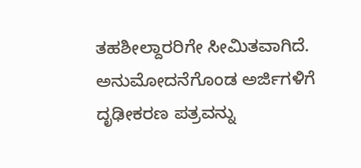ತಹಶೀಲ್ದಾರರಿಗೇ ಸೀಮಿತವಾಗಿದೆ. ಅನುಮೋದನೆಗೊಂಡ ಅರ್ಜಿಗಳಿಗೆ ದೃಢೀಕರಣ ಪತ್ರವನ್ನು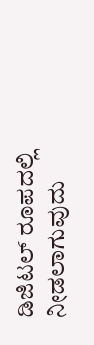ಡಿಜಿಟಲ್ ರೂಪದಲ್ಲಿ ನೀಡಲಾಗುವುದು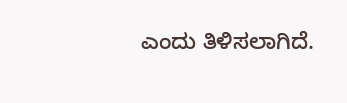ಎಂದು ತಿಳಿಸಲಾಗಿದೆ.